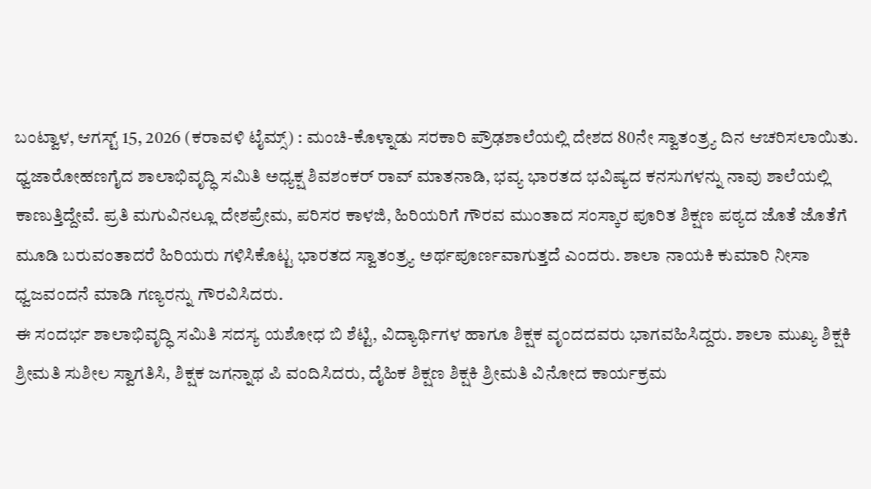ಬಂಟ್ವಾಳ, ಆಗಸ್ಟ್ 15, 2026 (ಕರಾವಳಿ ಟೈಮ್ಸ್) : ಮಂಚಿ-ಕೊಳ್ನಾಡು ಸರಕಾರಿ ಪ್ರೌಢಶಾಲೆಯಲ್ಲಿ ದೇಶದ 80ನೇ ಸ್ವಾತಂತ್ರ್ಯ ದಿನ ಆಚರಿಸಲಾಯಿತು. ಧ್ವಜಾರೋಹಣಗೈದ ಶಾಲಾಭಿವೃದ್ಧಿ ಸಮಿತಿ ಅಧ್ಯಕ್ಷ ಶಿವಶಂಕರ್ ರಾವ್ ಮಾತನಾಡಿ, ಭವ್ಯ ಭಾರತದ ಭವಿಷ್ಯದ ಕನಸುಗಳನ್ನು ನಾವು ಶಾಲೆಯಲ್ಲಿ ಕಾಣುತ್ತಿದ್ದೇವೆ. ಪ್ರತಿ ಮಗುವಿನಲ್ಲೂ ದೇಶಪ್ರೇಮ, ಪರಿಸರ ಕಾಳಜಿ, ಹಿರಿಯರಿಗೆ ಗೌರವ ಮುಂತಾದ ಸಂಸ್ಕಾರ ಪೂರಿತ ಶಿಕ್ಷಣ ಪಠ್ಯದ ಜೊತೆ ಜೊತೆಗೆ ಮೂಡಿ ಬರುವಂತಾದರೆ ಹಿರಿಯರು ಗಳಿಸಿಕೊಟ್ಟ ಭಾರತದ ಸ್ವಾತಂತ್ರ್ಯ ಅರ್ಥಪೂರ್ಣವಾಗುತ್ತದೆ ಎಂದರು. ಶಾಲಾ ನಾಯಕಿ ಕುಮಾರಿ ನೀಸಾ ಧ್ವಜವಂದನೆ ಮಾಡಿ ಗಣ್ಯರನ್ನು ಗೌರವಿಸಿದರು.
ಈ ಸಂದರ್ಭ ಶಾಲಾಭಿವೃದ್ಧಿ ಸಮಿತಿ ಸದಸ್ಯ ಯಶೋಧ ಬಿ ಶೆಟ್ಟಿ, ವಿದ್ಯಾರ್ಥಿಗಳ ಹಾಗೂ ಶಿಕ್ಷಕ ವೃಂದದವರು ಭಾಗವಹಿಸಿದ್ದರು. ಶಾಲಾ ಮುಖ್ಯ ಶಿಕ್ಷಕಿ ಶ್ರೀಮತಿ ಸುಶೀಲ ಸ್ವಾಗತಿಸಿ, ಶಿಕ್ಷಕ ಜಗನ್ನಾಥ ಪಿ ವಂದಿಸಿದರು, ದೈಹಿಕ ಶಿಕ್ಷಣ ಶಿಕ್ಷಕಿ ಶ್ರೀಮತಿ ವಿನೋದ ಕಾರ್ಯಕ್ರಮ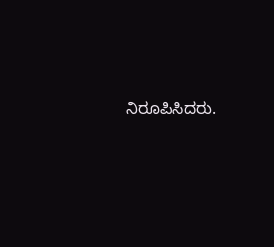ನಿರೂಪಿಸಿದರು.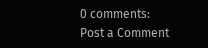0 comments:
Post a Comment